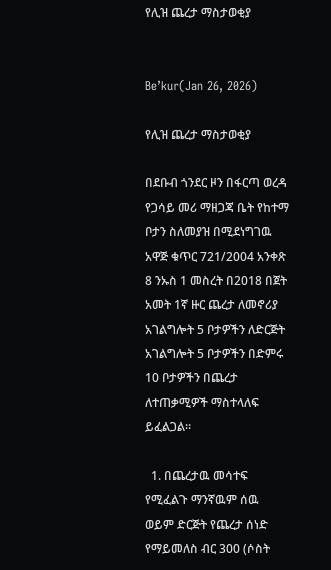የሊዝ ጨረታ ማስታወቂያ


Be’kur(Jan 26, 2026)

የሊዝ ጨረታ ማስታወቂያ

በደቡብ ጎንደር ዞን በፋርጣ ወረዳ የጋሳይ መሪ ማዘጋጃ ቤት የከተማ ቦታን ስለመያዝ በሚደነግገዉ አዋጅ ቁጥር 721/2004 አንቀጽ 8 ንኡስ 1 መስረት በ2018 በጀት አመት 1ኛ ዙር ጨረታ ለመኖሪያ አገልግሎት 5 ቦታዎችን ለድርጅት አገልግሎት 5 ቦታዎችን በድምሩ 10 ቦታዎችን በጨረታ ለተጠቃሚዎች ማስተላለፍ ይፈልጋል፡፡

  1. በጨረታዉ መሳተፍ የሚፈልጉ ማንኛዉም ሰዉ ወይም ድርጅት የጨረታ ሰነድ የማይመለስ ብር 300 (ሶስት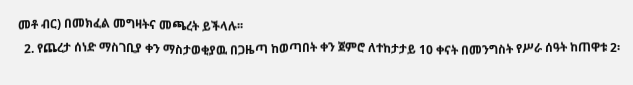መቶ ብር) በመክፈል መግዛትና መጫረት ይችላሉ፡፡
  2. የጨረታ ሰነድ ማስገቢያ ቀን ማስታወቂያዉ በጋዜጣ ከወጣበት ቀን ጀምሮ ለተከታታይ 10 ቀናት በመንግስት የሥራ ሰዓት ከጠዋቱ 2፡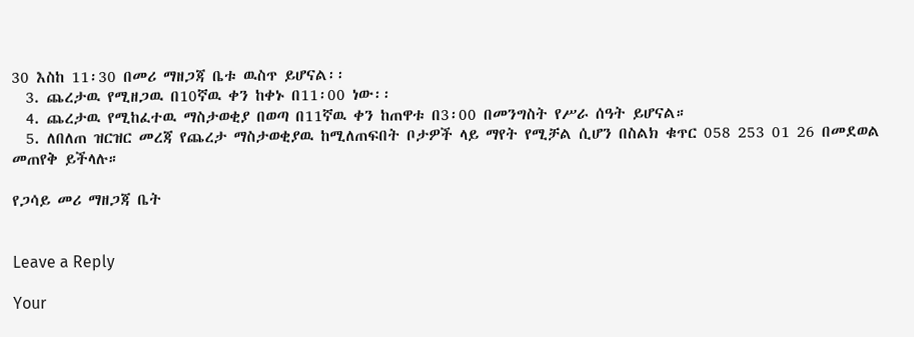30 እስከ 11፡30 በመሪ ማዘጋጃ ቤቱ ዉስጥ ይሆናል፡፡
  3. ጨረታዉ የሚዘጋዉ በ10ኛዉ ቀን ከቀኑ በ11፡00 ነው፡፡
  4. ጨረታዉ የሚከፈተዉ ማስታወቂያ በወጣ በ11ኛዉ ቀን ከጠዋቱ በ3፡00 በመንግስት የሥራ ሰዓት ይሆናል።
  5. ለበለጠ ዝርዝር መረጃ የጨረታ ማስታወቂያዉ ከሚለጠፍበት ቦታዎች ላይ ማየት የሚቻል ሲሆን በስልክ ቁጥር 058 253 01 26 በመደወል መጠየቅ ይችላሉ።

የጋሳይ መሪ ማዘጋጃ ቤት


Leave a Reply

Your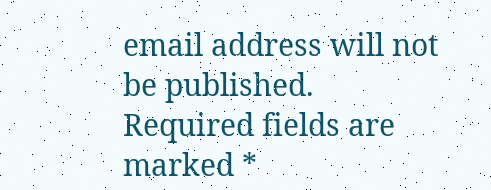email address will not be published. Required fields are marked *